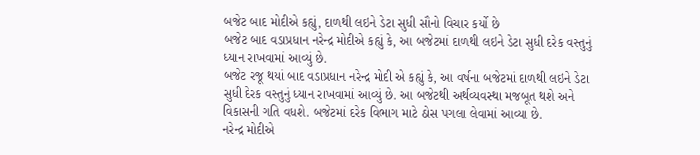બજેટ બાદ મોદીએ કહ્યું, દાળથી લઇને ડેટા સુધી સૌનો વિચાર કર્યો છે
બજેટ બાદ વડાપ્રધાન નરેન્દ્ર મોદીએ કહ્યું કે, આ બજેટમાં દાળથી લઇને ડેટા સુધી દરેક વસ્તુનું ધ્યાન રાખવામાં આવ્યું છે.
બજેટ રજૂ થયાં બાદ વડાપ્રધાન નરેન્દ્ર મોદી એ કહ્યું કે, આ વર્ષના બજેટમાં દાળથી લઇને ડેટા સુધી દેરક વસ્તુનું ધ્યાન રાખવામાં આવ્યું છે. આ બજેટથી અર્થવ્યવસ્થા મજબૂત થશે અને વિકાસની ગતિ વધશે. બજેટમાં દરેક વિભાગ માટે ઠોસ પગલા લેવામાં આવ્યા છે.
નરેન્દ્ર મોદીએ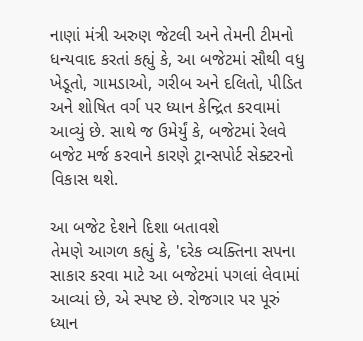નાણાં મંત્રી અરુણ જેટલી અને તેમની ટીમનો ધન્યવાદ કરતાં કહ્યું કે, આ બજેટમાં સૌથી વધુ ખેડૂતો, ગામડાઓ, ગરીબ અને દલિતો, પીડિત અને શોષિત વર્ગ પર ધ્યાન કેન્દ્રિત કરવામાં આવ્યું છે. સાથે જ ઉમેર્યું કે, બજેટમાં રેલવે બજેટ મર્જ કરવાને કારણે ટ્રાન્સપોર્ટ સેક્ટરનો વિકાસ થશે.

આ બજેટ દેશને દિશા બતાવશે
તેમણે આગળ કહ્યું કે, 'દરેક વ્યક્તિના સપના સાકાર કરવા માટે આ બજેટમાં પગલાં લેવામાં આવ્યાં છે, એ સ્પષ્ટ છે. રોજગાર પર પૂરું ધ્યાન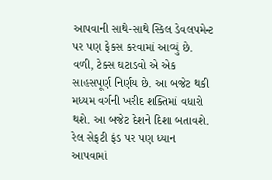આપવાની સાથે-સાથે સ્કિલ ડેવલપમેન્ટ પર પણ ફેકસ કરવામાં આવ્યું છે. વળી, ટેક્સ ઘટાડવો એ એક સાહસપૂર્ણ નિર્ણય છે. આ બજેટ થકી મધ્યમ વર્ગની ખરીદ શક્તિમાં વધારો થશે. આ બજેટ દેશને દિશા બતાવશે. રેલ સેફટી ફંડ પર પણ ધ્યાન આપવામાં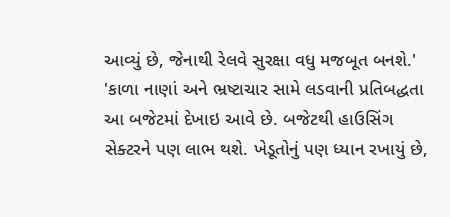આવ્યું છે, જેનાથી રેલવે સુરક્ષા વધુ મજબૂત બનશે.'
'કાળા નાણાં અને ભ્રષ્ટાચાર સામે લડવાની પ્રતિબદ્ધતા આ બજેટમાં દેખાઇ આવે છે. બજેટથી હાઉસિંગ સેક્ટરને પણ લાભ થશે. ખેડૂતોનું પણ ધ્યાન રખાયું છે,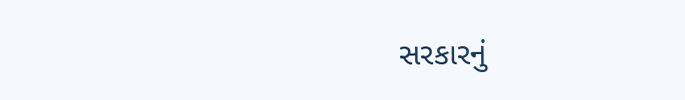સરકારનું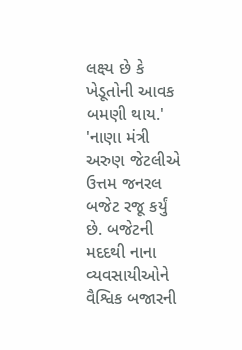લક્ષ્ય છે કે ખેડૂતોની આવક બમણી થાય.'
'નાણા મંત્રી અરુણ જેટલીએ ઉત્તમ જનરલ બજેટ રજૂ કર્યું છે. બજેટની મદદથી નાના વ્યવસાયીઓને વૈશ્વિક બજારની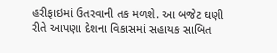હરીફાઇમાં ઉતરવાની તક મળશે. આ બજેટ ઘણી રીતે આપણા દેશના વિકાસમાં સહાયક સાબિત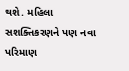થશે. મહિલા સશક્તિકરણને પણ નવા પરિમાણ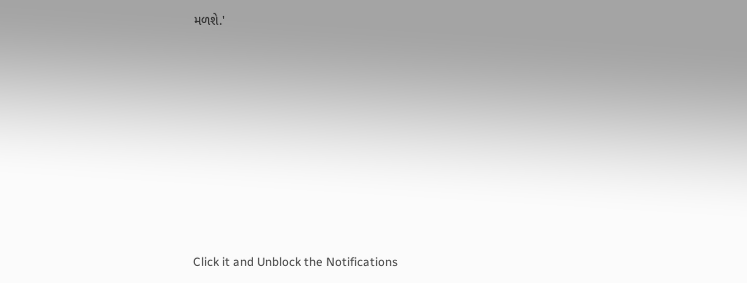મળશે.'












Click it and Unblock the Notifications